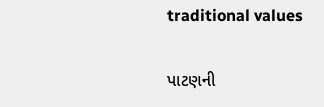traditional values

પાટણની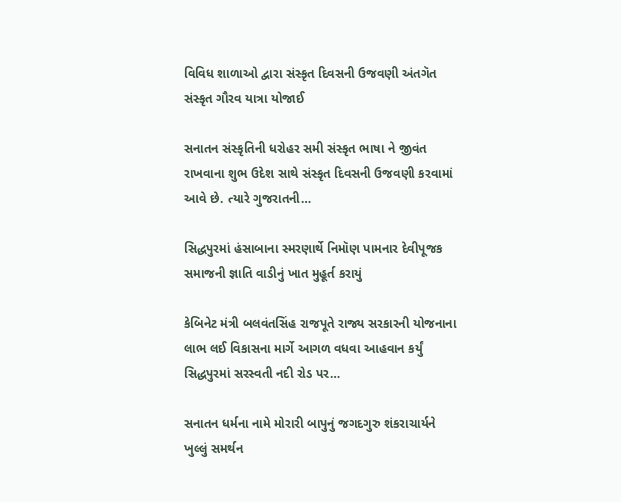વિવિધ શાળાઓ દ્વારા સંસ્કૃત દિવસની ઉજવણી અંતગૅત સંસ્કૃત ગૌરવ યાત્રા યોજાઈ

સનાતન સંસ્કૃતિની ધરોહર સમી સંસ્કૃત ભાષા ને જીવંત રાખવાના શુભ ઉદેશ સાથે સંસ્કૃત દિવસની ઉજવણી કરવામાં આવે છે. ત્યારે ગુજરાતની…

સિદ્ધપુરમાં હંસાબાના સ્મરણાર્થે નિમૉણ પામનાર દેવીપૂજક સમાજની જ્ઞાતિ વાડીનું ખાત મુહૂર્ત કરાયું

કેબિનેટ મંત્રી બલવંતસિંહ રાજપૂતે રાજ્ય સરકારની યોજનાના લાભ લઈ વિકાસના માર્ગે આગળ વધવા આહવાન કર્યું સિદ્ધપુરમાં સરસ્વતી નદી રોડ પર…

સનાતન ધર્મના નામે મોરારી બાપુનું જગદગુરુ શંકરાચાર્યને ખુલ્લું સમર્થન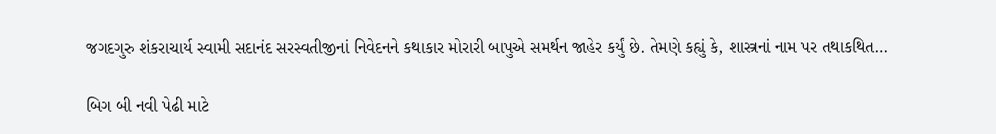જગદગુરુ શંકરાચાર્ય સ્‍વામી સદાનંદ સરસ્‍વતીજીનાં નિવેદનને કથાકાર મોરારી બાપુએ સમર્થન જાહેર કર્યું છે. તેમણે કહ્યું કે, શાસ્ત્રનાં નામ પર તથાકથિત…

બિગ બી નવી પેઢી માટે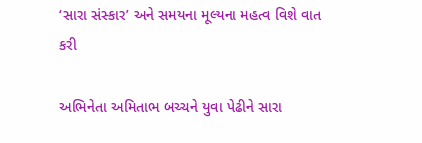‘સારા સંસ્કાર’ અને સમયના મૂલ્યના મહત્વ વિશે વાત કરી

અભિનેતા અમિતાભ બચ્ચને યુવા પેઢીને સારા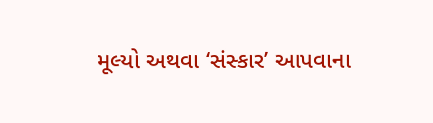મૂલ્યો અથવા ‘સંસ્કાર’ આપવાના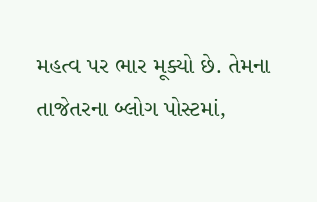મહત્વ પર ભાર મૂક્યો છે. તેમના તાજેતરના બ્લોગ પોસ્ટમાં,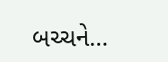બચ્ચને…